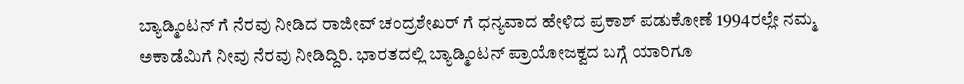ಬ್ಯಾಡ್ಮಿಂಟನ್ ಗೆ ನೆರವು ನೀಡಿದ ರಾಜೀವ್ ಚಂದ್ರಶೇಖರ್ ಗೆ ಧನ್ಯವಾದ ಹೇಳಿದ ಪ್ರಕಾಶ್‌ ಪಡುಕೋಣೆ 1994ರಲ್ಲೇ ನಮ್ಮ ಅಕಾಡೆಮಿಗೆ ನೀವು ನೆರವು ನೀಡಿದ್ದಿರಿ. ಭಾರತದಲ್ಲಿ ಬ್ಯಾಡ್ಮಿಂಟನ್‌ ಪ್ರಾಯೋಜಕ್ವದ ಬಗ್ಗೆ ಯಾರಿಗೂ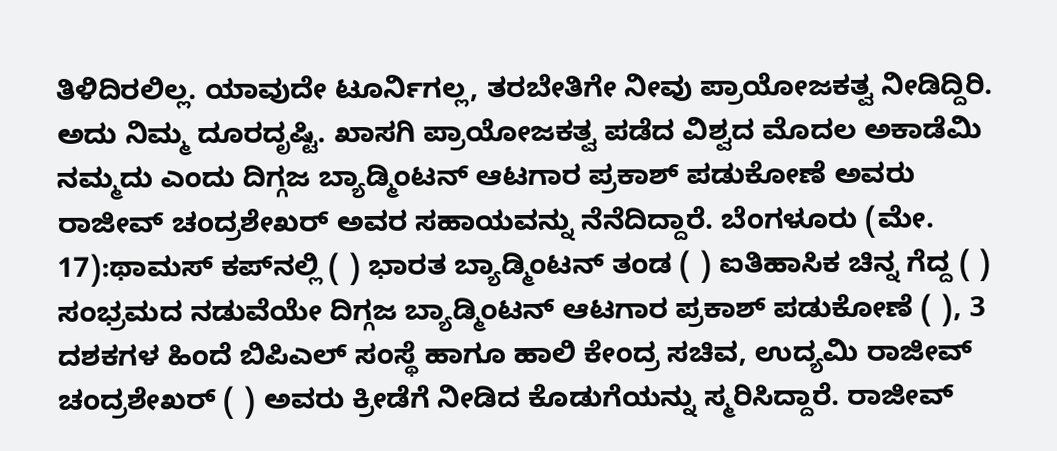ತಿಳಿದಿರಲಿಲ್ಲ. ಯಾವುದೇ ಟೂರ್ನಿಗಲ್ಲ, ತರಬೇತಿಗೇ ನೀವು ಪ್ರಾಯೋಜಕತ್ವ ನೀಡಿದ್ದಿರಿ. ಅದು ನಿಮ್ಮ ದೂರದೃಷ್ಟಿ. ಖಾಸಗಿ ಪ್ರಾಯೋಜಕತ್ವ ಪಡೆದ ವಿಶ್ವದ ಮೊದಲ ಅಕಾಡೆಮಿ ನಮ್ಮದು ಎಂದು ದಿಗ್ಗಜ ಬ್ಯಾಡ್ಮಿಂಟನ್ ಆಟಗಾರ ಪ್ರಕಾಶ್ ಪಡುಕೋಣೆ ಅವರು ರಾಜೀವ್ ಚಂದ್ರಶೇಖರ್ ಅವರ ಸಹಾಯವನ್ನು ನೆನೆದಿದ್ದಾರೆ. ಬೆಂಗಳೂರು (ಮೇ. 17):ಥಾಮಸ್‌ ಕಪ್‌ನಲ್ಲಿ ( ) ಭಾರತ ಬ್ಯಾಡ್ಮಿಂಟನ್‌ ತಂಡ ( ) ಐತಿಹಾಸಿಕ ಚಿನ್ನ ಗೆದ್ದ ( ) ಸಂಭ್ರಮದ ನಡುವೆಯೇ ದಿಗ್ಗಜ ಬ್ಯಾಡ್ಮಿಂಟನ್‌ ಆಟಗಾರ ಪ್ರಕಾಶ್‌ ಪಡುಕೋಣೆ ( ), 3 ದಶಕಗಳ ಹಿಂದೆ ಬಿಪಿಎಲ್‌ ಸಂಸ್ಥೆ ಹಾಗೂ ಹಾಲಿ ಕೇಂದ್ರ ಸಚಿವ, ಉದ್ಯಮಿ ರಾಜೀವ್‌ ಚಂದ್ರಶೇಖರ್‌ ( ) ಅವರು ಕ್ರೀಡೆಗೆ ನೀಡಿದ ಕೊಡುಗೆಯನ್ನು ಸ್ಮರಿಸಿದ್ದಾರೆ. ರಾಜೀವ್‌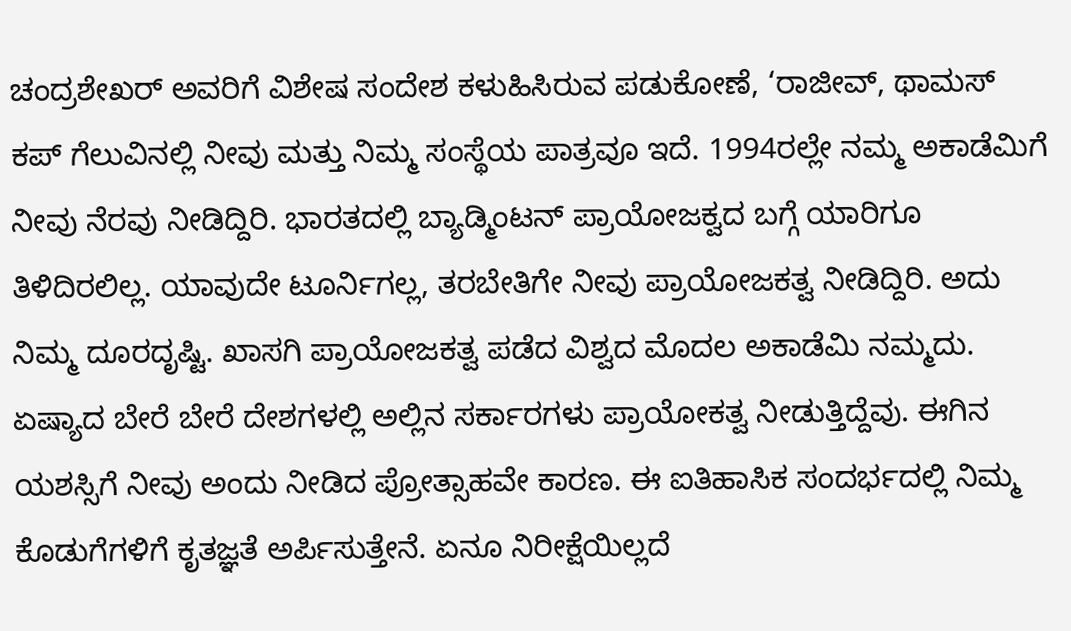ಚಂದ್ರಶೇಖರ್‌ ಅವರಿಗೆ ವಿಶೇಷ ಸಂದೇಶ ಕಳುಹಿಸಿರುವ ಪಡುಕೋಣೆ, ‘ರಾಜೀವ್‌, ಥಾಮಸ್‌ ಕಪ್‌ ಗೆಲುವಿನಲ್ಲಿ ನೀವು ಮತ್ತು ನಿಮ್ಮ ಸಂಸ್ಥೆಯ ಪಾತ್ರವೂ ಇದೆ. 1994ರಲ್ಲೇ ನಮ್ಮ ಅಕಾಡೆಮಿಗೆ ನೀವು ನೆರವು ನೀಡಿದ್ದಿರಿ. ಭಾರತದಲ್ಲಿ ಬ್ಯಾಡ್ಮಿಂಟನ್‌ ಪ್ರಾಯೋಜಕ್ವದ ಬಗ್ಗೆ ಯಾರಿಗೂ ತಿಳಿದಿರಲಿಲ್ಲ. ಯಾವುದೇ ಟೂರ್ನಿಗಲ್ಲ, ತರಬೇತಿಗೇ ನೀವು ಪ್ರಾಯೋಜಕತ್ವ ನೀಡಿದ್ದಿರಿ. ಅದು ನಿಮ್ಮ ದೂರದೃಷ್ಟಿ. ಖಾಸಗಿ ಪ್ರಾಯೋಜಕತ್ವ ಪಡೆದ ವಿಶ್ವದ ಮೊದಲ ಅಕಾಡೆಮಿ ನಮ್ಮದು. ಏಷ್ಯಾದ ಬೇರೆ ಬೇರೆ ದೇಶಗಳಲ್ಲಿ ಅಲ್ಲಿನ ಸರ್ಕಾರಗಳು ಪ್ರಾಯೋಕತ್ವ ನೀಡುತ್ತಿದ್ದೆವು. ಈಗಿನ ಯಶಸ್ಸಿಗೆ ನೀವು ಅಂದು ನೀಡಿದ ಪ್ರೋತ್ಸಾಹವೇ ಕಾರಣ. ಈ ಐತಿಹಾಸಿಕ ಸಂದರ್ಭದಲ್ಲಿ ನಿಮ್ಮ ಕೊಡುಗೆಗಳಿಗೆ ಕೃತಜ್ಞತೆ ಅರ್ಪಿಸುತ್ತೇನೆ. ಏನೂ ನಿರೀಕ್ಷೆಯಿಲ್ಲದೆ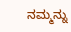ನಮ್ಮನ್ನು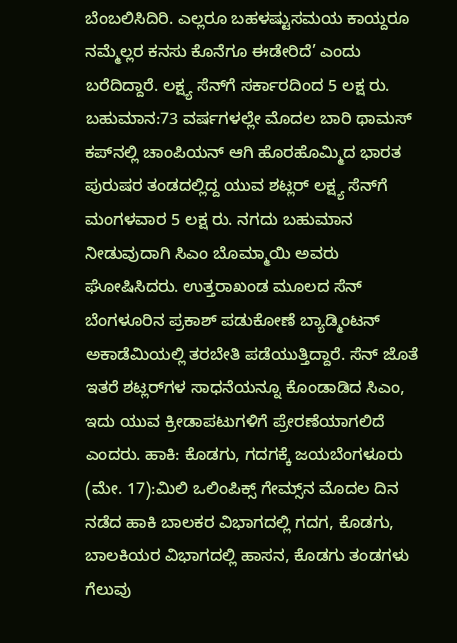ಬೆಂಬಲಿಸಿದಿರಿ. ಎಲ್ಲರೂ ಬಹಳಷ್ಟುಸಮಯ ಕಾಯ್ದರೂ ನಮ್ಮೆಲ್ಲರ ಕನಸು ಕೊನೆಗೂ ಈಡೇರಿದೆ’ ಎಂದು ಬರೆದಿದ್ದಾರೆ. ಲಕ್ಷ್ಯ ಸೆನ್‌ಗೆ ಸರ್ಕಾರದಿಂದ 5 ಲಕ್ಷ ರು. ಬಹುಮಾನ:73 ವರ್ಷಗಳಲ್ಲೇ ಮೊದಲ ಬಾರಿ ಥಾಮಸ್‌ ಕಪ್‌ನಲ್ಲಿ ಚಾಂಪಿಯನ್‌ ಆಗಿ ಹೊರಹೊಮ್ಮಿದ ಭಾರತ ಪುರುಷರ ತಂಡದಲ್ಲಿದ್ದ ಯುವ ಶಟ್ಲರ್‌ ಲಕ್ಷ್ಯ ಸೆನ್‌ಗೆ ಮಂಗಳವಾರ 5 ಲಕ್ಷ ರು. ನಗದು ಬಹುಮಾನ ನೀಡುವುದಾಗಿ ಸಿಎಂ ಬೊಮ್ಮಾಯಿ ಅವರು ಘೋಷಿಸಿದರು. ಉತ್ತರಾಖಂಡ ಮೂಲದ ಸೆನ್‌ ಬೆಂಗಳೂರಿನ ಪ್ರಕಾಶ್‌ ಪಡುಕೋಣೆ ಬ್ಯಾಡ್ಮಿಂಟನ್‌ ಅಕಾಡೆಮಿಯಲ್ಲಿ ತರಬೇತಿ ಪಡೆಯುತ್ತಿದ್ದಾರೆ. ಸೆನ್‌ ಜೊತೆ ಇತರೆ ಶಟ್ಲರ್‌ಗಳ ಸಾಧನೆಯನ್ನೂ ಕೊಂಡಾಡಿದ ಸಿಎಂ, ಇದು ಯುವ ಕ್ರೀಡಾಪಟುಗಳಿಗೆ ಪ್ರೇರಣೆಯಾಗಲಿದೆ ಎಂದರು. ಹಾಕಿ: ಕೊಡಗು, ಗದಗಕ್ಕೆ ಜಯಬೆಂಗಳೂರು (ಮೇ. 17):ಮಿಲಿ ಒಲಿಂಪಿಕ್ಸ್ ಗೇಮ್ಸ್‌ನ ಮೊದಲ ದಿನ ನಡೆದ ಹಾಕಿ ಬಾಲಕರ ವಿಭಾಗದಲ್ಲಿ ಗದಗ, ಕೊಡಗು, ಬಾಲಕಿಯರ ವಿಭಾಗದಲ್ಲಿ ಹಾಸನ, ಕೊಡಗು ತಂಡಗಳು ಗೆಲುವು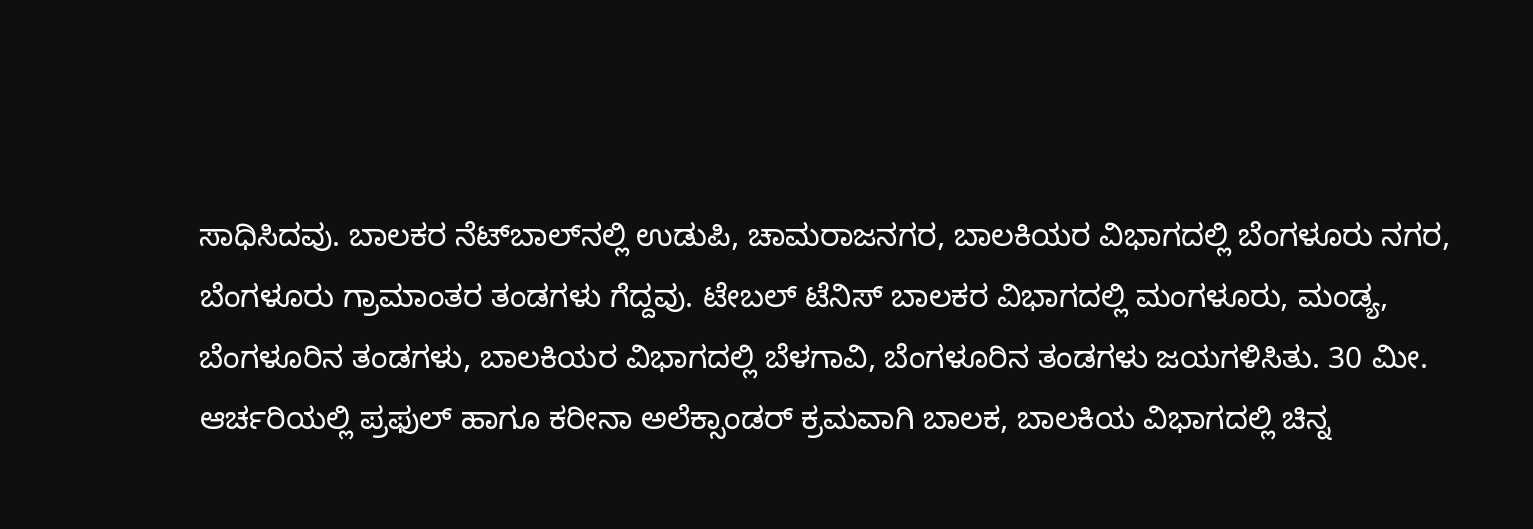ಸಾಧಿಸಿದವು. ಬಾಲಕರ ನೆಟ್‌ಬಾಲ್‌ನಲ್ಲಿ ಉಡುಪಿ, ಚಾಮರಾಜನಗರ, ಬಾಲಕಿಯರ ವಿಭಾಗದಲ್ಲಿ ಬೆಂಗಳೂರು ನಗರ, ಬೆಂಗಳೂರು ಗ್ರಾಮಾಂತರ ತಂಡಗಳು ಗೆದ್ದವು. ಟೇಬಲ್‌ ಟೆನಿಸ್‌ ಬಾಲಕರ ವಿಭಾಗದಲ್ಲಿ ಮಂಗಳೂರು, ಮಂಡ್ಯ, ಬೆಂಗಳೂರಿನ ತಂಡಗಳು, ಬಾಲಕಿಯರ ವಿಭಾಗದಲ್ಲಿ ಬೆಳಗಾವಿ, ಬೆಂಗಳೂರಿನ ತಂಡಗಳು ಜಯಗಳಿಸಿತು. 30 ಮೀ. ಆರ್ಚರಿಯಲ್ಲಿ ಪ್ರಫುಲ್‌ ಹಾಗೂ ಕರೀನಾ ಅಲೆಕ್ಸಾಂಡರ್‌ ಕ್ರಮವಾಗಿ ಬಾಲಕ, ಬಾಲಕಿಯ ವಿಭಾಗದಲ್ಲಿ ಚಿನ್ನ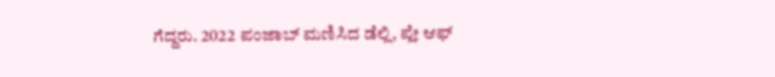ಗೆದ್ದರು. 2022 ಪಂಜಾಬ್ ಮಣಿಸಿದ ಡೆಲ್ಲಿ, ಪ್ಲೇ ಆಫ್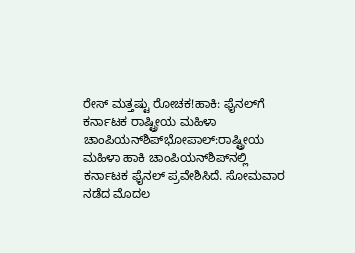ರೇಸ್ ಮತ್ತಷ್ಟು ರೋಚಕ!ಹಾಕಿ: ಫೈನಲ್‌ಗೆ ಕರ್ನಾಟಕ ರಾಷ್ಟ್ರೀಯ ಮಹಿಳಾ ಚಾಂಪಿಯನ್‌ಶಿಪ್‌ಭೋಪಾಲ್‌:ರಾಷ್ಟ್ರೀಯ ಮಹಿಳಾ ಹಾಕಿ ಚಾಂಪಿಯನ್‌ಶಿಪ್‌ನಲ್ಲಿ ಕರ್ನಾಟಕ ಫೈನಲ್‌ ಪ್ರವೇಶಿಸಿದೆ. ಸೋಮವಾರ ನಡೆದ ಮೊದಲ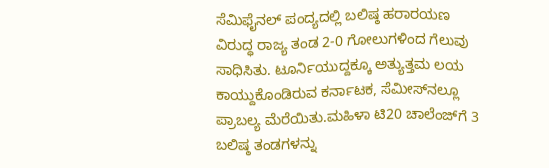ಸೆಮಿಫೈನಲ್‌ ಪಂದ್ಯದಲ್ಲಿ ಬಲಿಷ್ಠ ಹರಾರ‍ಯಣ ವಿರುದ್ಧ ರಾಜ್ಯ ತಂಡ 2-0 ಗೋಲುಗಳಿಂದ ಗೆಲುವು ಸಾಧಿಸಿತು. ಟೂರ್ನಿಯುದ್ದಕ್ಕೂ ಅತ್ಯುತ್ತಮ ಲಯ ಕಾಯ್ದುಕೊಂಡಿರುವ ಕರ್ನಾಟಕ, ಸೆಮೀಸ್‌ನಲ್ಲೂ ಪ್ರಾಬಲ್ಯ ಮೆರೆಯಿತು.ಮಹಿಳಾ ಟಿ20 ಚಾಲೆಂಜ್‌ಗೆ 3 ಬಲಿಷ್ಠ ತಂಡಗಳನ್ನು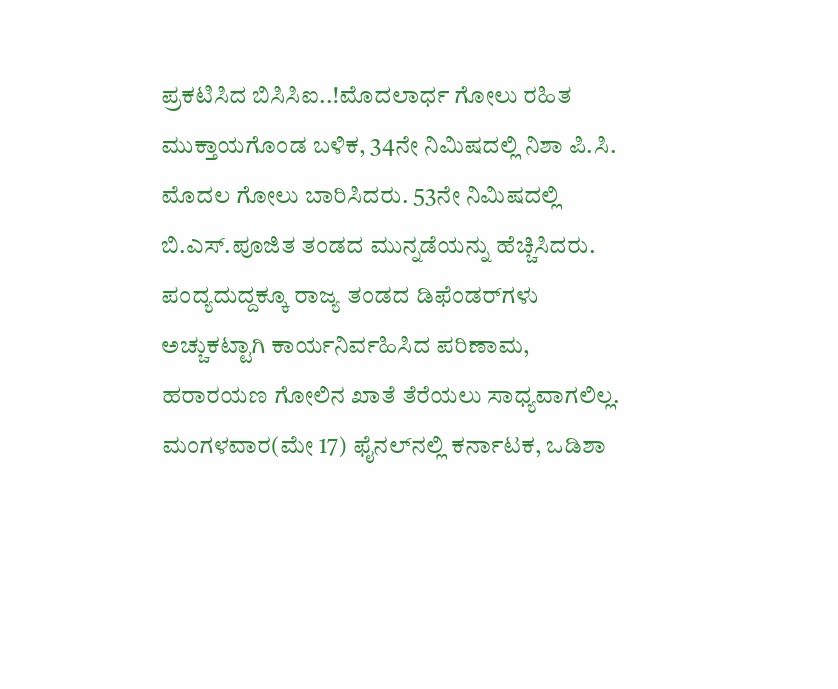ಪ್ರಕಟಿಸಿದ ಬಿಸಿಸಿಐ..!ಮೊದಲಾರ್ಧ ಗೋಲು ರಹಿತ ಮುಕ್ತಾಯಗೊಂಡ ಬಳಿಕ, 34ನೇ ನಿಮಿಷದಲ್ಲಿ ನಿಶಾ ಪಿ.ಸಿ. ಮೊದಲ ಗೋಲು ಬಾರಿಸಿದರು. 53ನೇ ನಿಮಿಷದಲ್ಲಿ ಬಿ.ಎಸ್‌.ಪೂಜಿತ ತಂಡದ ಮುನ್ನಡೆಯನ್ನು ಹೆಚ್ಚಿಸಿದರು. ಪಂದ್ಯದುದ್ದಕ್ಕೂ ರಾಜ್ಯ ತಂಡದ ಡಿಫೆಂಡರ್‌ಗಳು ಅಚ್ಚುಕಟ್ಟಾಗಿ ಕಾರ್ಯನಿರ್ವಹಿಸಿದ ಪರಿಣಾಮ, ಹರಾರ‍ಯಣ ಗೋಲಿನ ಖಾತೆ ತೆರೆಯಲು ಸಾಧ್ಯವಾಗಲಿಲ್ಲ. ಮಂಗಳವಾರ(ಮೇ 17) ಫೈನಲ್‌ನಲ್ಲಿ ಕರ್ನಾಟಕ, ಒಡಿಶಾ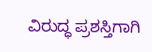ವಿರುದ್ಧ ಪ್ರಶಸ್ತಿಗಾಗಿ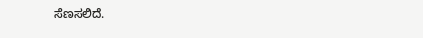ಸೆಣಸಲಿದೆ.